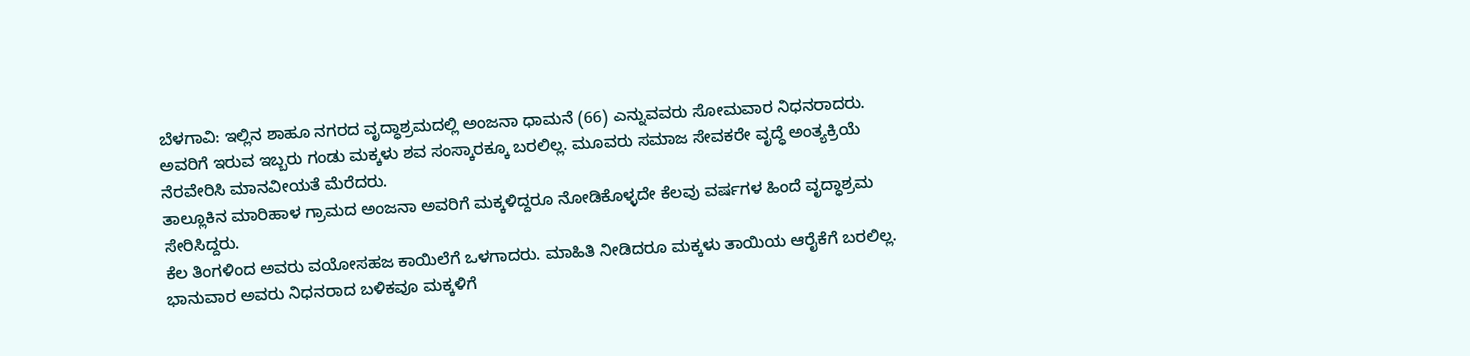ಬೆಳಗಾವಿ: ಇಲ್ಲಿನ ಶಾಹೂ ನಗರದ ವೃದ್ಧಾಶ್ರಮದಲ್ಲಿ ಅಂಜನಾ ಧಾಮನೆ (66) ಎನ್ನುವವರು ಸೋಮವಾರ ನಿಧನರಾದರು. ಅವರಿಗೆ ಇರುವ ಇಬ್ಬರು ಗಂಡು ಮಕ್ಕಳು ಶವ ಸಂಸ್ಕಾರಕ್ಕೂ ಬರಲಿಲ್ಲ. ಮೂವರು ಸಮಾಜ ಸೇವಕರೇ ವೃದ್ಧೆ ಅಂತ್ಯಕ್ರಿಯೆ ನೆರವೇರಿಸಿ ಮಾನವೀಯತೆ ಮೆರೆದರು.
ತಾಲ್ಲೂಕಿನ ಮಾರಿಹಾಳ ಗ್ರಾಮದ ಅಂಜನಾ ಅವರಿಗೆ ಮಕ್ಕಳಿದ್ದರೂ ನೋಡಿಕೊಳ್ಳದೇ ಕೆಲವು ವರ್ಷಗಳ ಹಿಂದೆ ವೃದ್ಧಾಶ್ರಮ ಸೇರಿಸಿದ್ದರು.
ಕೆಲ ತಿಂಗಳಿಂದ ಅವರು ವಯೋಸಹಜ ಕಾಯಿಲೆಗೆ ಒಳಗಾದರು. ಮಾಹಿತಿ ನೀಡಿದರೂ ಮಕ್ಕಳು ತಾಯಿಯ ಆರೈಕೆಗೆ ಬರಲಿಲ್ಲ. ಭಾನುವಾರ ಅವರು ನಿಧನರಾದ ಬಳಿಕವೂ ಮಕ್ಕಳಿಗೆ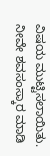ವಿಷಯ ಮುಟ್ಟಿಸಲಾಯಿತು. ನೀವೇ ಶವಸಂಸ್ಕಾರ ಮಾಡಿ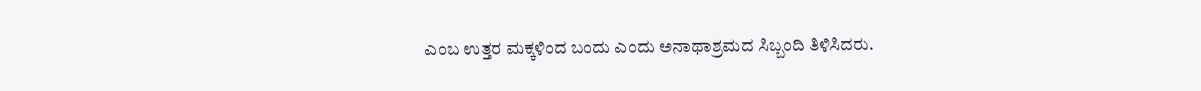ಎಂಬ ಉತ್ತರ ಮಕ್ಕಳಿಂದ ಬಂದು ಎಂದು ಅನಾಥಾಶ್ರಮದ ಸಿಬ್ಬಂದಿ ತಿಳಿಸಿದರು.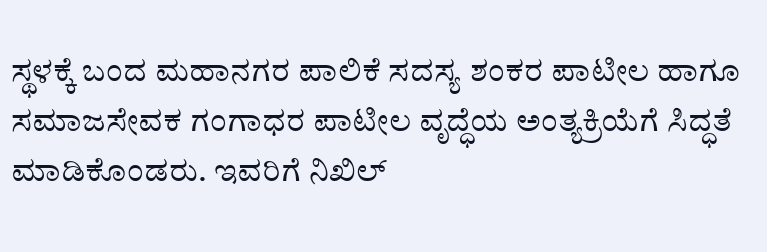ಸ್ಥಳಕ್ಕೆ ಬಂದ ಮಹಾನಗರ ಪಾಲಿಕೆ ಸದಸ್ಯ ಶಂಕರ ಪಾಟೀಲ ಹಾಗೂ ಸಮಾಜಸೇವಕ ಗಂಗಾಧರ ಪಾಟೀಲ ವೃದ್ಧೆಯ ಅಂತ್ಯಕ್ರಿಯೆಗೆ ಸಿದ್ಧತೆ ಮಾಡಿಕೊಂಡರು. ಇವರಿಗೆ ನಿಖಿಲ್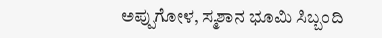ಅಪ್ಪುಗೋಳ, ಸ್ಮಶಾನ ಭೂಮಿ ಸಿಬ್ಬಂದಿ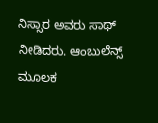ನಿಸ್ಸಾರ ಅವರು ಸಾಥ್ ನೀಡಿದರು. ಆಂಬುಲೆನ್ಸ್ ಮೂಲಕ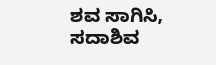ಶವ ಸಾಗಿಸಿ, ಸದಾಶಿವ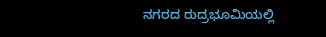ನಗರದ ರುದ್ರಭೂಮಿಯಲ್ಲಿ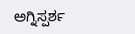ಅಗ್ನಿಸ್ಪರ್ಶ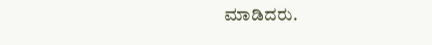ಮಾಡಿದರು.